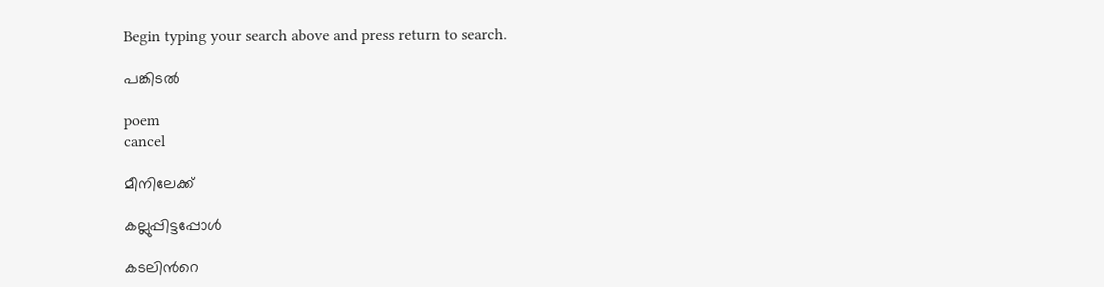Begin typing your search above and press return to search.

പങ്കിടല്‍

poem
cancel

മീനിലേക്ക്

കല്ലുപ്പിട്ടപ്പോള്‍

കടലിന്‍റെ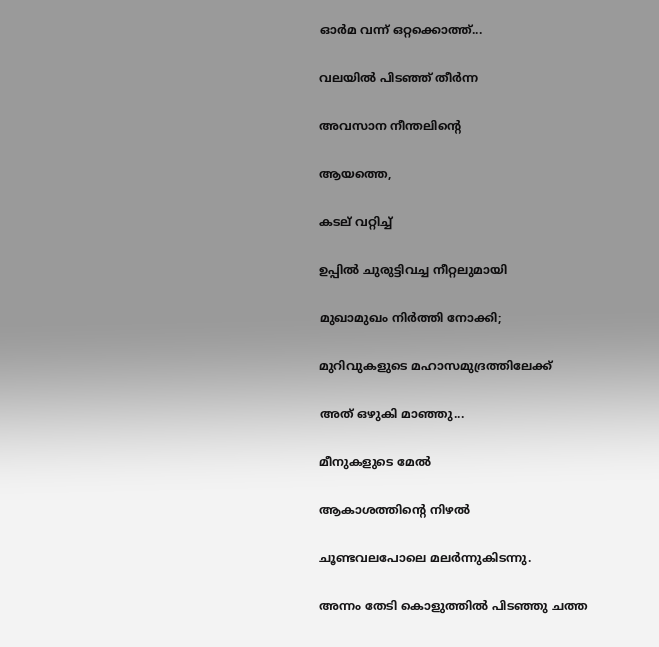ഓര്‍മ വന്ന് ഒറ്റക്കൊത്ത്...

വലയില്‍ പിടഞ്ഞ് തീര്‍ന്ന

അവസാന നീന്തലിന്‍റെ

ആയത്തെ,

കടല് വറ്റിച്ച്

ഉപ്പില്‍ ചുരുട്ടിവച്ച നീറ്റലുമായി

മുഖാമുഖം നിര്‍ത്തി നോക്കി;

മുറിവുകളുടെ മഹാസമുദ്രത്തിലേക്ക്

അത് ഒഴുകി മാഞ്ഞു...

മീനുകളുടെ മേല്‍

ആകാശത്തിന്‍റെ നിഴല്‍

ചൂണ്ടവലപോലെ മലര്‍ന്നുകിടന്നു.

അന്നം തേടി കൊളുത്തില്‍ പിടഞ്ഞു ചത്ത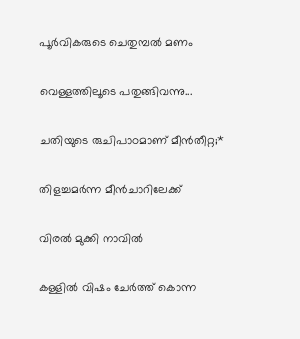പൂര്‍വികരുടെ ചെതുമ്പല്‍ മണം

വെള്ളത്തിലൂടെ പതുങ്ങിവന്നു...

ചതിയുടെ രുചിപാഠമാണ് മീന്‍തീറ്റ;*

തിളച്ചമര്‍ന്ന മീന്‍ചാറിലേക്ക്

വിരല്‍ മുക്കി നാവില്‍

കള്ളില്‍ വിഷം ചേര്‍ത്ത് കൊന്ന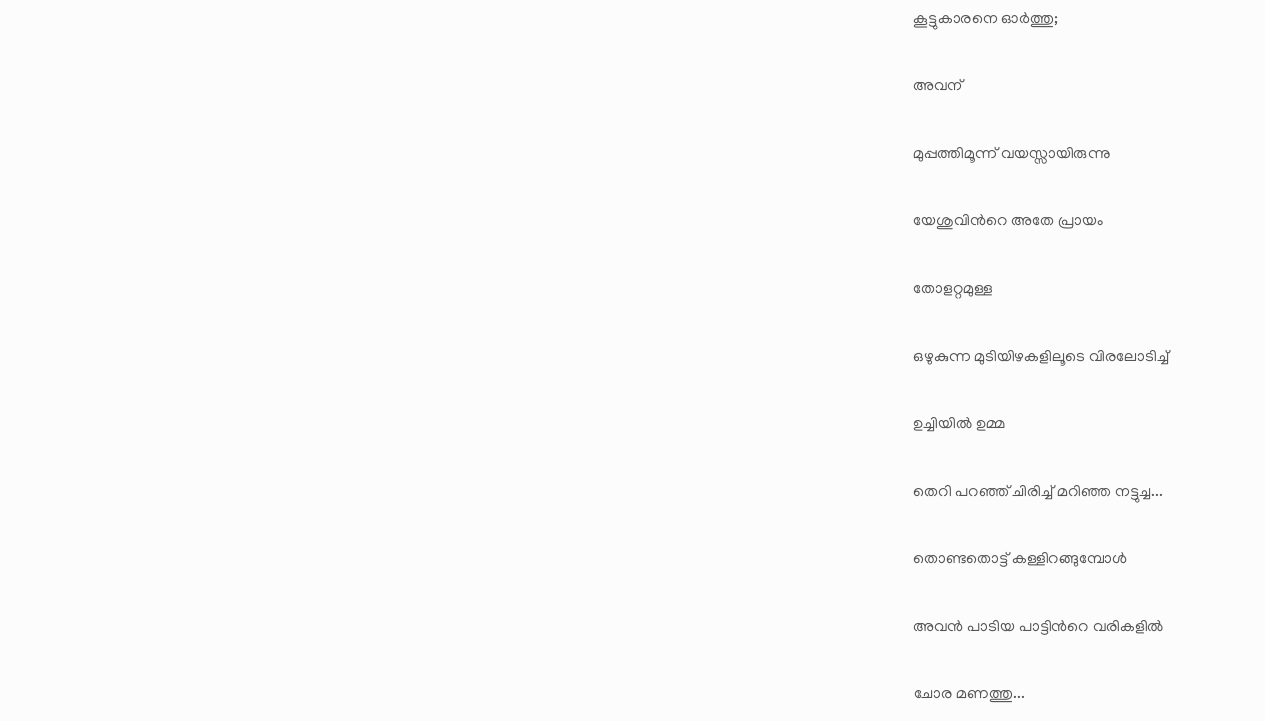കൂട്ടുകാരനെ ഓര്‍ത്തു;

അവന്

മുപ്പത്തിമൂന്ന് വയസ്സായിരുന്നു

യേശുവിന്‍റെ അതേ പ്രായം

തോളറ്റമുള്ള

ഒഴുകുന്ന മുടിയിഴകളിലൂടെ വിരലോടിച്ച്

ഉച്ചിയില്‍ ഉമ്മ

തെറി പറഞ്ഞ് ചിരിച്ച് മറിഞ്ഞ നട്ടുച്ച...

തൊണ്ടതൊട്ട് കള്ളിറങ്ങുമ്പോള്‍

അവന്‍ പാടിയ പാട്ടിന്‍റെ വരികളില്‍

ചോര മണത്തു...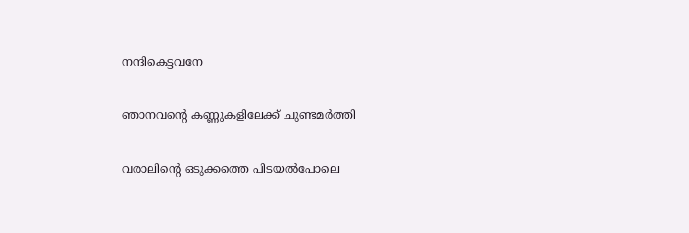നന്ദികെട്ടവനേ

ഞാനവന്‍റെ കണ്ണുകളിലേക്ക് ചുണ്ടമര്‍ത്തി

വരാലിന്‍റെ ഒടുക്കത്തെ പിടയല്‍പോലെ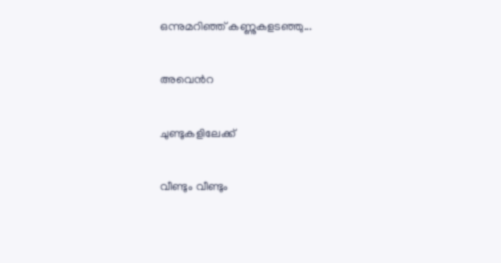ഒന്നുമറിഞ്ഞ് കണ്ണുകളടഞ്ഞു...

അവെന്‍റ

ചുണ്ടുകളിലേക്ക്

വീണ്ടും വീണ്ടും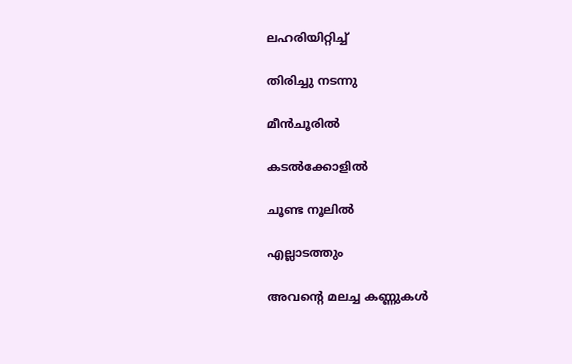ലഹരിയിറ്റിച്ച്

തിരിച്ചു നടന്നു

മീന്‍ചൂരില്‍

കടല്‍ക്കോളില്‍

ചൂണ്ട നൂലില്‍

എല്ലാടത്തും

അവന്‍റെ മലച്ച കണ്ണുകള്‍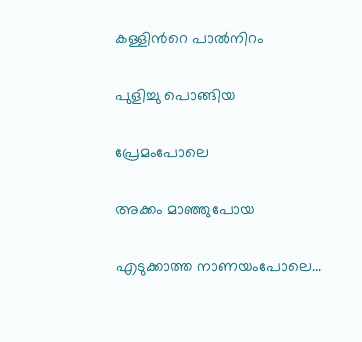കള്ളിന്‍റെ പാല്‍നിറം

പുളിച്ചു പൊങ്ങിയ

പ്രേമംപോലെ

അക്കം മാഞ്ഞുപോയ

എടുക്കാത്ത നാണയംപോലെ...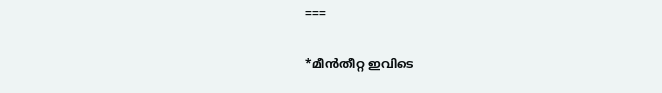===

*മീന്‍തീറ്റ ഇവിടെ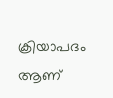ക്രിയാപദം ആണ്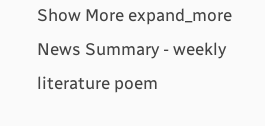Show More expand_more
News Summary - weekly literature poem